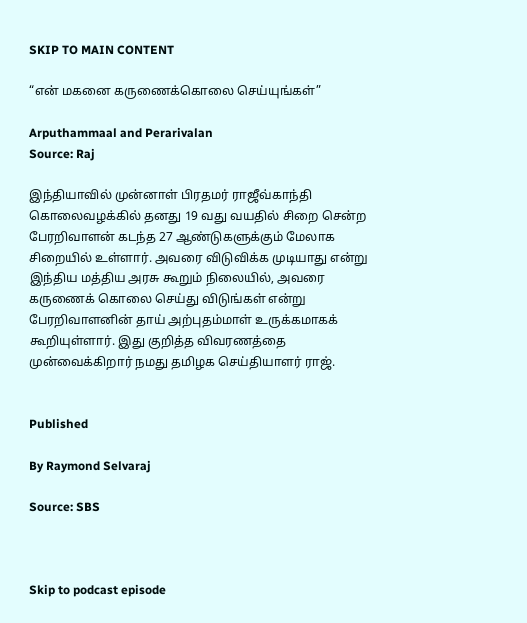SKIP TO MAIN CONTENT

“என் மகனை கருணைக்கொலை செய்யுங்கள்”

Arputhammaal and Perarivalan
Source: Raj

இந்தியாவில் முன்னாள் பிரதமர் ராஜீவ்காந்தி கொலைவழக்கில் தனது 19 வது வயதில் சிறை சென்ற பேரறிவாளன் கடந்த 27 ஆண்டுகளுக்கும் மேலாக சிறையில் உள்ளார். அவரை விடுவிக்க முடியாது என்று இந்திய மத்திய அரசு கூறும் நிலையில், அவரை கருணைக் கொலை செய்து விடுங்கள் என்று பேரறிவாளனின் தாய் அற்புதம்மாள் உருக்கமாகக் கூறியுள்ளார். இது குறித்த விவரணத்தை முன்வைக்கிறார் நமது தமிழக செய்தியாளர் ராஜ்.


Published

By Raymond Selvaraj

Source: SBS



Skip to podcast episode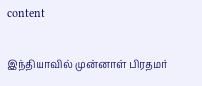content

இந்தியாவில் முன்னாள் பிரதமர்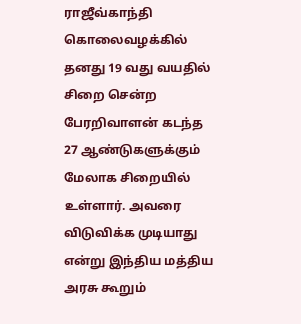ராஜீவ்காந்தி கொலைவழக்கில் தனது 19 வது வயதில் சிறை சென்ற பேரறிவாளன் கடந்த 27 ஆண்டுகளுக்கும் மேலாக சிறையில் உள்ளார். அவரை விடுவிக்க முடியாது என்று இந்திய மத்திய அரசு கூறும்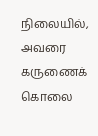நிலையில், அவரை கருணைக் கொலை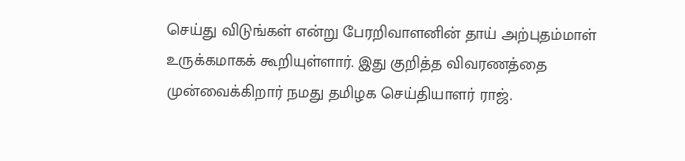செய்து விடுங்கள் என்று பேரறிவாளனின் தாய் அற்புதம்மாள் உருக்கமாகக் கூறியுள்ளார். இது குறித்த விவரணத்தை முன்வைக்கிறார் நமது தமிழக செய்தியாளர் ராஜ்.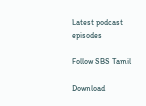Latest podcast episodes

Follow SBS Tamil

Download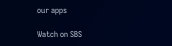our apps

Watch on SBS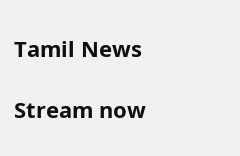Tamil News

Stream now